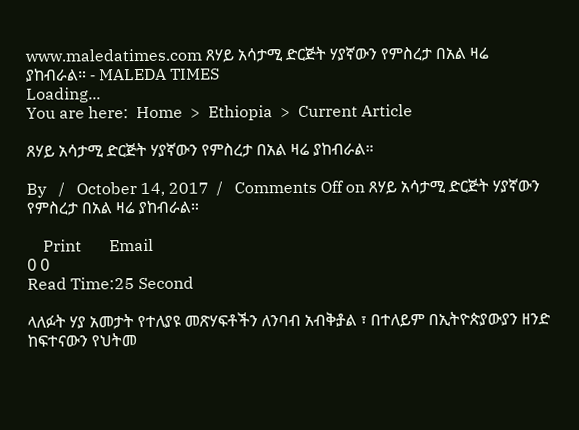www.maledatimes.com ጸሃይ አሳታሚ ድርጅት ሃያኛውን የምስረታ በአል ዛሬ ያከብራል። - MALEDA TIMES
Loading...
You are here:  Home  >  Ethiopia  >  Current Article

ጸሃይ አሳታሚ ድርጅት ሃያኛውን የምስረታ በአል ዛሬ ያከብራል።

By   /   October 14, 2017  /   Comments Off on ጸሃይ አሳታሚ ድርጅት ሃያኛውን የምስረታ በአል ዛሬ ያከብራል።

    Print       Email
0 0
Read Time:25 Second

ላለፉት ሃያ አመታት የተለያዩ መጽሃፍቶችን ለንባብ አብቅⶆል ፣ በተለይም በኢትዮጵያውያን ዘንድ ከፍተናውን የህትመ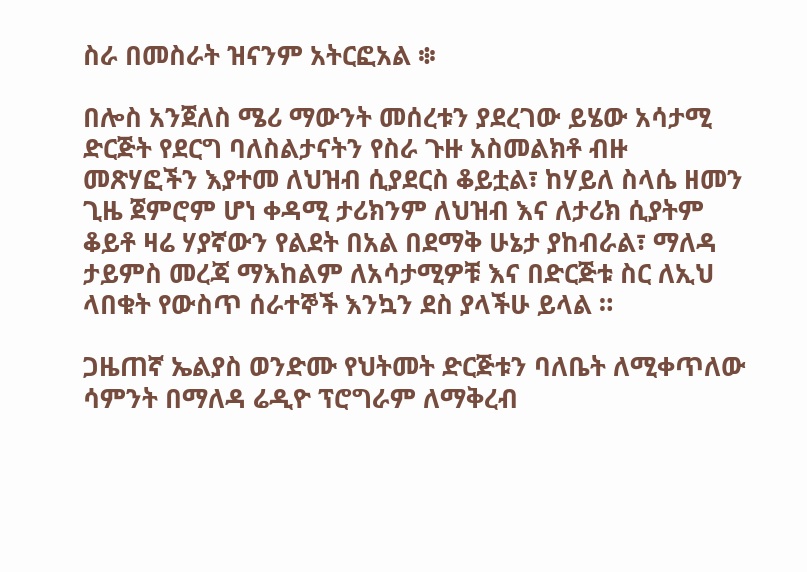ስራ በመስራት ዝናንም አትርፎአል ፨

በሎስ አንጀለስ ሜሪ ማውንት መሰረቱን ያደረገው ይሄው አሳታሚ ድርጅት የደርግ ባለስልታናትን የስራ ጉዙ አስመልክቶ ብዙ መጽሃፎችን እያተመ ለህዝብ ሲያደርስ ቆይቷል፣ ከሃይለ ስላሴ ዘመን ጊዜ ጀምሮም ሆነ ቀዳሚ ታሪክንም ለህዝብ እና ለታሪክ ሲያትም ቆይቶ ዛሬ ሃያኛውን የልደት በአል በደማቅ ሁኔታ ያከብራል፣ ማለዳ ታይምስ መረጃ ማእከልም ለአሳታሚዎቹ እና በድርጅቱ ስር ለኢህ ላበቁት የውስጥ ሰራተኞች እንኳን ደስ ያላችሁ ይላል ።

ጋዜጠኛ ኤልያስ ወንድሙ የህትመት ድርጅቱን ባለቤት ለሚቀጥለው ሳምንት በማለዳ ሬዲዮ ፕሮግራም ለማቅረብ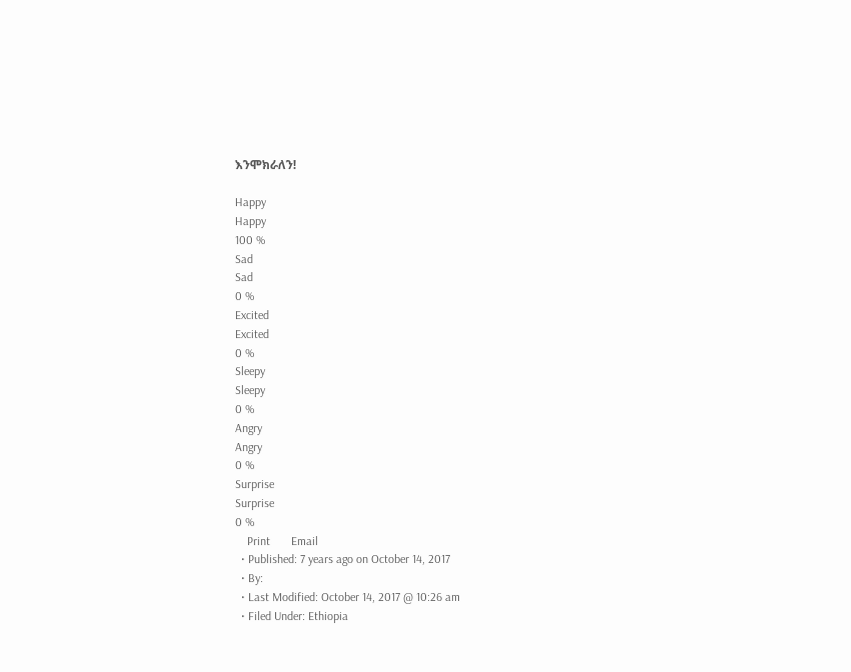እንሞክራለን!

Happy
Happy
100 %
Sad
Sad
0 %
Excited
Excited
0 %
Sleepy
Sleepy
0 %
Angry
Angry
0 %
Surprise
Surprise
0 %
    Print       Email
  • Published: 7 years ago on October 14, 2017
  • By:
  • Last Modified: October 14, 2017 @ 10:26 am
  • Filed Under: Ethiopia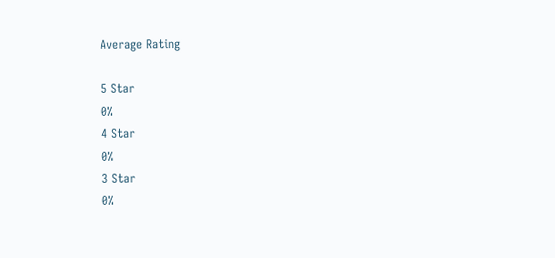Average Rating

5 Star
0%
4 Star
0%
3 Star
0%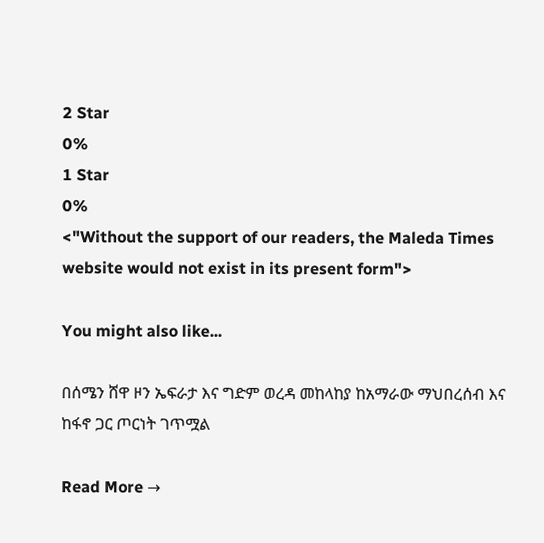2 Star
0%
1 Star
0%
<"Without the support of our readers, the Maleda Times website would not exist in its present form">

You might also like...

በሰሜን ሸዋ ዞን ኤፍራታ እና ግድም ወረዳ መከላከያ ከአማራው ማህበረሰብ እና ከፋኖ ጋር ጦርነት ገጥሟል

Read More →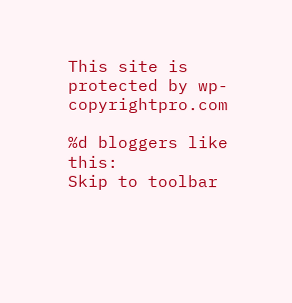This site is protected by wp-copyrightpro.com

%d bloggers like this:
Skip to toolbar